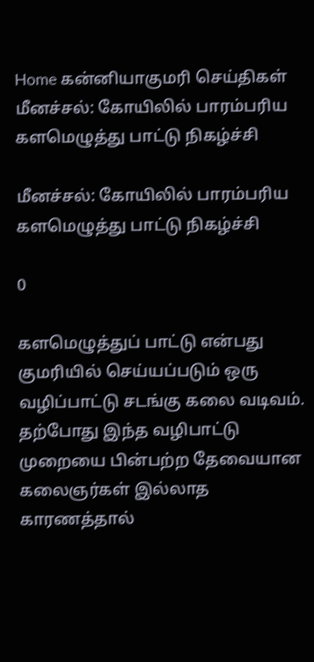Home கன்னியாகுமரி செய்திகள் மீனச்சல்: கோயிலில் பாரம்பரிய களமெழுத்து பாட்டு நிகழ்ச்சி

மீனச்சல்: கோயிலில் பாரம்பரிய களமெழுத்து பாட்டு நிகழ்ச்சி

0

களமெழுத்துப் பாட்டு என்பது குமரியில் செய்யப்படும் ஒரு வழிப்பாட்டு சடங்கு கலை வடிவம். தற்போது இந்த வழிபாட்டு முறையை பின்பற்ற தேவையான கலைஞர்கள் இல்லாத காரணத்தால்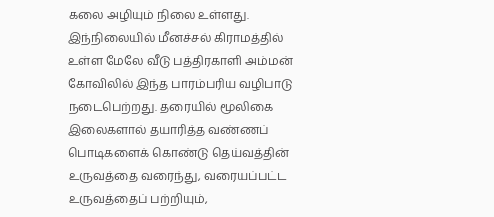கலை அழியும் நிலை உள்ளது. இந்நிலையில் மீனச்சல் கிராமத்தில் உள்ள மேலே வீடு பத்திரகாளி அம்மன் கோவிலில் இந்த பாரம்பரிய வழிபாடு நடைபெற்றது. தரையில் மூலிகை இலைகளால் தயாரித்த வண்ணப் பொடிகளைக் கொண்டு தெய்வத்தின் உருவத்தை வரைந்து, வரையப்பட்ட உருவத்தைப் பற்றியும்,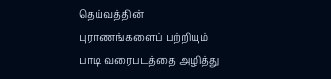தெய்வத்தின் புராணங்களைப் பற்றியும் பாடி வரைபடத்தை அழித்து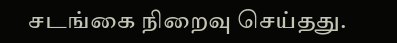சடங்கை நிறைவு செய்தது.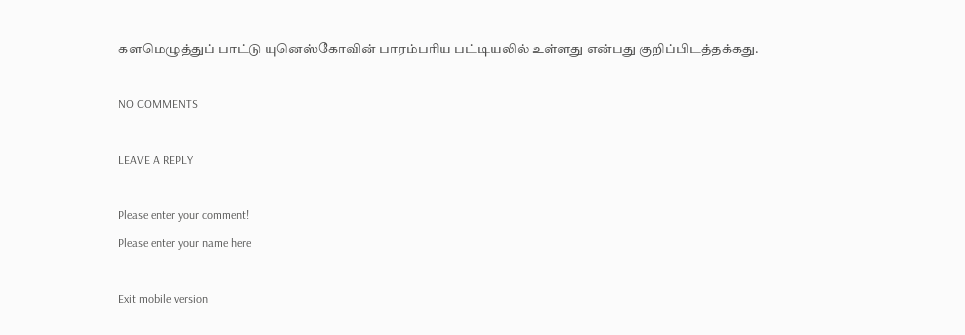களமெழுத்துப் பாட்டு யுனெஸ்கோவின் பாரம்பரிய பட்டியலில் உள்ளது என்பது குறிப்பிடத்தக்கது.

NO COMMENTS

LEAVE A REPLY

Please enter your comment!
Please enter your name here

Exit mobile version